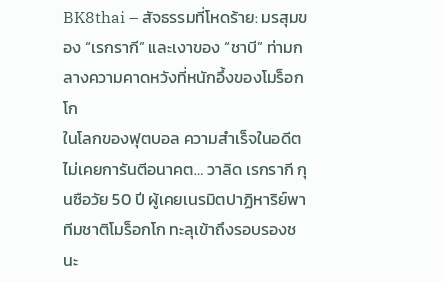BK8thai – สัจธรรมที่โหดร้าย: มรสุมของ “เรกรากี” และเงาของ “ชาบี” ท่ามกลางความคาดหวังที่หนักอึ้งของโมร็อกโก
ในโลกของฟุตบอล ความสำเร็จในอดีตไม่เคยการันตีอนาคต… วาลิด เรกรากี กุนซือวัย 50 ปี ผู้เคยเนรมิตปาฏิหาริย์พาทีมชาติโมร็อกโก ทะลุเข้าถึงรอบรองชนะ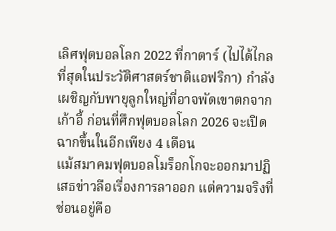เลิศฟุตบอลโลก 2022 ที่กาตาร์ (ไปได้ไกลที่สุดในประวัติศาสตร์ชาติแอฟริกา) กำลังเผชิญกับพายุลูกใหญ่ที่อาจพัดเขาตกจากเก้าอี้ ก่อนที่ศึกฟุตบอลโลก 2026 จะเปิดฉากขึ้นในอีกเพียง 4 เดือน
แม้สมาคมฟุตบอลโมร็อกโกจะออกมาปฏิเสธข่าวลือเรื่องการลาออก แต่ความจริงที่ซ่อนอยู่คือ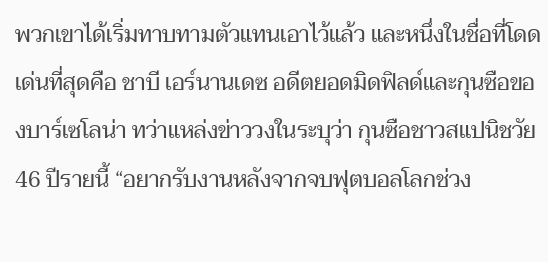พวกเขาได้เริ่มทาบทามตัวแทนเอาไว้แล้ว และหนึ่งในชื่อที่โดดเด่นที่สุดคือ ชาบี เอร์นานเดซ อดีตยอดมิดฟิลด์และกุนซือของบาร์เซโลน่า ทว่าแหล่งข่าววงในระบุว่า กุนซือชาวสแปนิชวัย 46 ปีรายนี้ “อยากรับงานหลังจากจบฟุตบอลโลกช่วง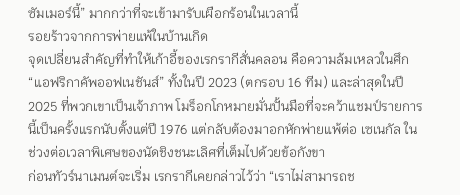ซัมเมอร์นี้” มากกว่าที่จะเข้ามารับเผือกร้อนในเวลานี้
รอยร้าวจากการพ่ายแพ้ในบ้านเกิด
จุดเปลี่ยนสำคัญที่ทำให้เก้าอี้ของเรกรากีสั่นคลอน คือความล้มเหลวในศึก “แอฟริกาคัพออฟเนชันส์” ทั้งในปี 2023 (ตกรอบ 16 ทีม) และล่าสุดในปี 2025 ที่พวกเขาเป็นเจ้าภาพ โมร็อกโกหมายมั่นปั้นมือที่จะคว้าแชมป์รายการนี้เป็นครั้งแรกนับตั้งแต่ปี 1976 แต่กลับต้องมาอกหักพ่ายแพ้ต่อ เซเนกัล ในช่วงต่อเวลาพิเศษของนัดชิงชนะเลิศที่เต็มไปด้วยข้อกังขา
ก่อนทัวร์นาเมนต์จะเริ่ม เรกรากีเคยกล่าวไว้ว่า “เราไม่สามารถช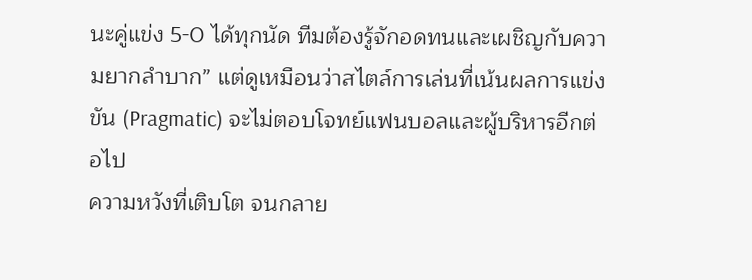นะคู่แข่ง 5-0 ได้ทุกนัด ทีมต้องรู้จักอดทนและเผชิญกับความยากลำบาก” แต่ดูเหมือนว่าสไตล์การเล่นที่เน้นผลการแข่งขัน (Pragmatic) จะไม่ตอบโจทย์แฟนบอลและผู้บริหารอีกต่อไป
ความหวังที่เติบโต จนกลาย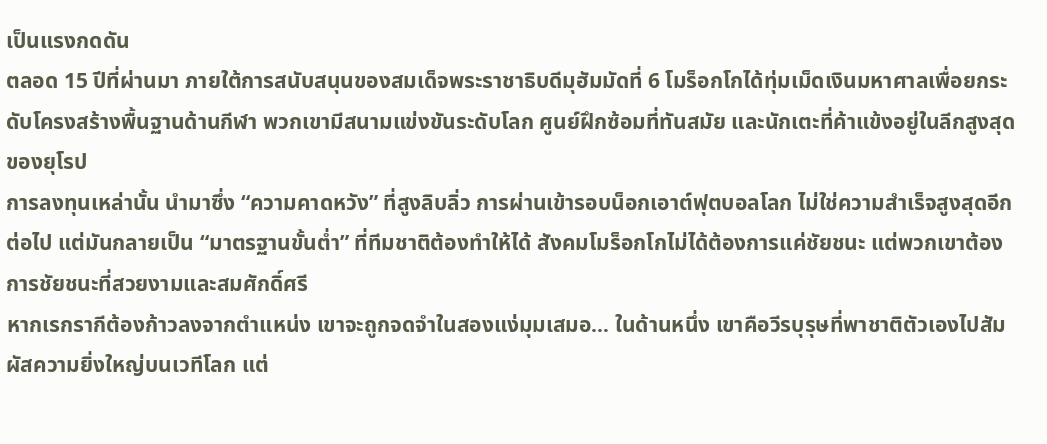เป็นแรงกดดัน
ตลอด 15 ปีที่ผ่านมา ภายใต้การสนับสนุนของสมเด็จพระราชาธิบดีมุฮัมมัดที่ 6 โมร็อกโกได้ทุ่มเม็ดเงินมหาศาลเพื่อยกระดับโครงสร้างพื้นฐานด้านกีฬา พวกเขามีสนามแข่งขันระดับโลก ศูนย์ฝึกซ้อมที่ทันสมัย และนักเตะที่ค้าแข้งอยู่ในลีกสูงสุดของยุโรป
การลงทุนเหล่านั้น นำมาซึ่ง “ความคาดหวัง” ที่สูงลิบลิ่ว การผ่านเข้ารอบน็อกเอาต์ฟุตบอลโลก ไม่ใช่ความสำเร็จสูงสุดอีกต่อไป แต่มันกลายเป็น “มาตรฐานขั้นต่ำ” ที่ทีมชาติต้องทำให้ได้ สังคมโมร็อกโกไม่ได้ต้องการแค่ชัยชนะ แต่พวกเขาต้องการชัยชนะที่สวยงามและสมศักดิ์ศรี
หากเรกรากีต้องก้าวลงจากตำแหน่ง เขาจะถูกจดจำในสองแง่มุมเสมอ… ในด้านหนึ่ง เขาคือวีรบุรุษที่พาชาติตัวเองไปสัมผัสความยิ่งใหญ่บนเวทีโลก แต่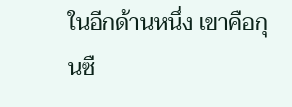ในอีกด้านหนึ่ง เขาคือกุนซื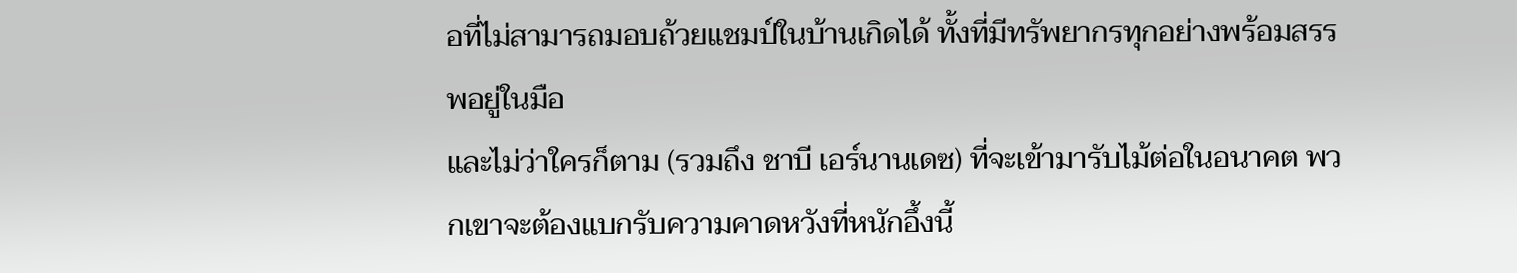อที่ไม่สามารถมอบถ้วยแชมป์ในบ้านเกิดได้ ทั้งที่มีทรัพยากรทุกอย่างพร้อมสรรพอยู่ในมือ
และไม่ว่าใครก็ตาม (รวมถึง ชาบี เอร์นานเดซ) ที่จะเข้ามารับไม้ต่อในอนาคต พวกเขาจะต้องแบกรับความคาดหวังที่หนักอึ้งนี้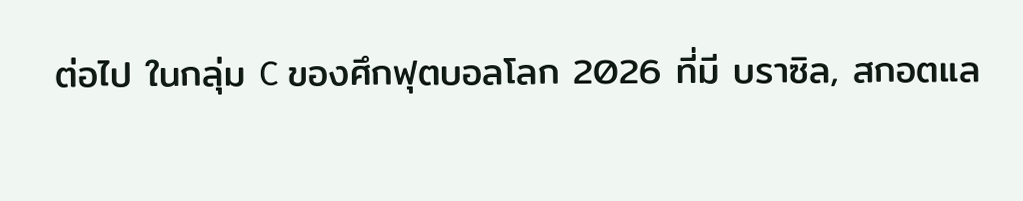ต่อไป ในกลุ่ม C ของศึกฟุตบอลโลก 2026 ที่มี บราซิล, สกอตแล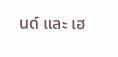นด์ และ เฮ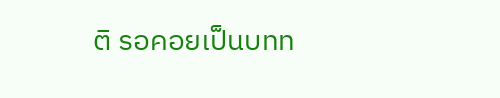ติ รอคอยเป็นบทท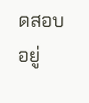ดสอบอยู่